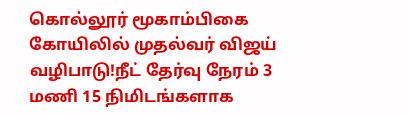கொல்லூர் மூகாம்பிகை கோயிலில் முதல்வர் விஜய் வழிபாடு!நீட் தேர்வு நேரம் 3 மணி 15 நிமிடங்களாக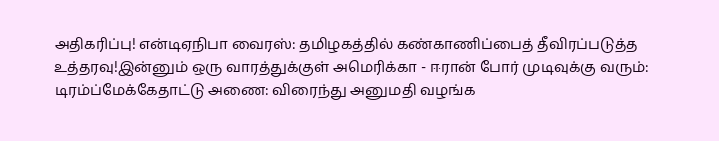அதிகரிப்பு! என்டிஏநிபா வைரஸ்: தமிழகத்தில் கண்காணிப்பைத் தீவிரப்படுத்த உத்தரவு!இன்னும் ஒரு வாரத்துக்குள் அமெரிக்கா - ஈரான் போர் முடிவுக்கு வரும்: டிரம்ப்மேக்கேதாட்டு அணை: விரைந்து அனுமதி வழங்க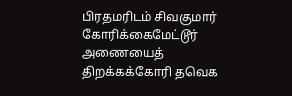பிரதமரிடம் சிவகுமார் கோரிக்கைமேட்டூர் அணையைத் திறக்கக்கோரி தவெக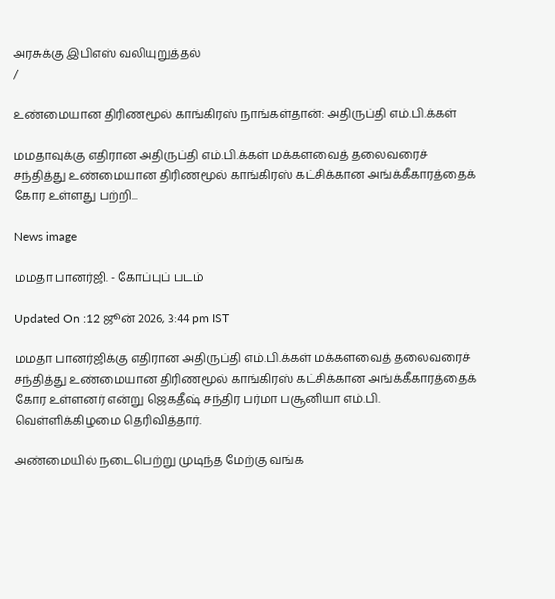அரசுக்கு இபிஎஸ் வலியுறுத்தல்
/

உண்மையான திரிணமூல் காங்கிரஸ் நாங்கள்தான்: அதிருப்தி எம்.பி.க்கள்

மமதாவுக்கு எதிரான அதிருப்தி எம்.பி.க்கள் மக்களவைத் தலைவரைச் சந்தித்து உண்மையான திரிணமூல் காங்கிரஸ் கட்சிக்கான அங்க்கீகாரத்தைக் கோர உள்ளது பற்றி...

News image

மமதா பானர்ஜி. - கோப்புப் படம்

Updated On :12 ஜூன் 2026, 3:44 pm IST

மமதா பானர்ஜிக்கு எதிரான அதிருப்தி எம்.பி.க்கள் மக்களவைத் தலைவரைச் சந்தித்து உண்மையான திரிணமூல் காங்கிரஸ் கட்சிக்கான அங்க்கீகாரத்தைக் கோர உள்ளனர் என்று ஜெகதீஷ் சந்திர பர்மா பசூனியா எம்.பி. வெள்ளிக்கிழமை தெரிவித்தார்.

அண்மையில் நடைபெற்று முடிந்த மேற்கு வங்க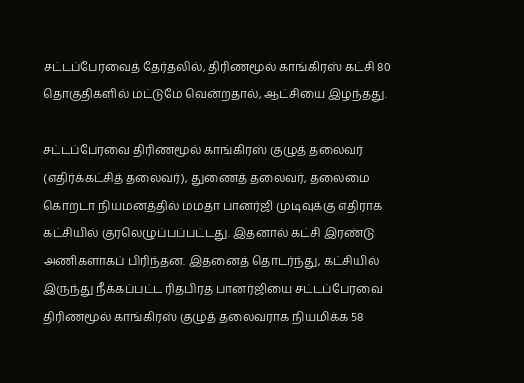சட்டப்பேரவைத் தேர்தலில், திரிணமூல் காங்கிரஸ் கட்சி 80 தொகுதிகளில் மட்டுமே வென்றதால், ஆட்சியை இழந்தது.

சட்டப்பேரவை திரிணமூல் காங்கிரஸ் குழுத் தலைவர் (எதிர்க்கட்சித் தலைவர்), துணைத் தலைவர், தலைமை கொறடா நியமனத்தில் மமதா பானர்ஜி முடிவுக்கு எதிராக கட்சியில் குரலெழுப்பப்பட்டது. இதனால் கட்சி இரண்டு அணிகளாகப் பிரிந்தன. இதனைத் தொடர்ந்து, கட்சியில் இருந்து நீக்கப்பட்ட ரிதபிரத பானர்ஜியை சட்டப்பேரவை திரிணமூல் காங்கிரஸ் குழுத் தலைவராக நியமிக்க 58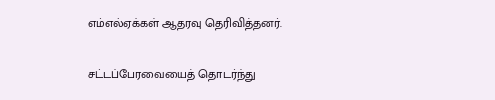எம்எல்ஏக்கள் ஆதரவு தெரிவித்தனர்.

சட்டப்பேரவையைத் தொடர்ந்து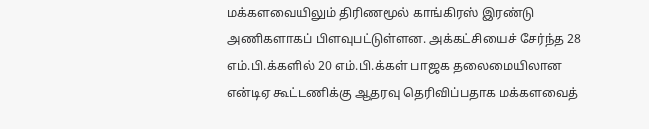மக்களவையிலும் திரிணமூல் காங்கிரஸ் இரண்டு அணிகளாகப் பிளவுபட்டுள்ளன. அக்கட்சியைச் சேர்ந்த 28 எம்.பி.க்களில் 20 எம்.பி.க்கள் பாஜக தலைமையிலான என்டிஏ கூட்டணிக்கு ஆதரவு தெரிவிப்பதாக மக்களவைத்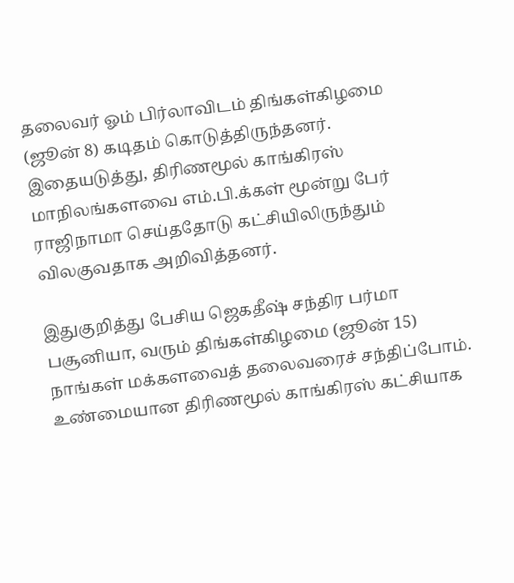தலைவர் ஓம் பிர்லாவிடம் திங்கள்கிழமை (ஜூன் 8) கடிதம் கொடுத்திருந்தனர். இதையடுத்து, திரிணமூல் காங்கிரஸ் மாநிலங்களவை எம்.பி.க்கள் மூன்று பேர் ராஜிநாமா செய்ததோடு கட்சியிலிருந்தும் விலகுவதாக அறிவித்தனர்.

இதுகுறித்து பேசிய ஜெகதீஷ் சந்திர பர்மா பசூனியா, வரும் திங்கள்கிழமை (ஜூன் 15) நாங்கள் மக்களவைத் தலைவரைச் சந்திப்போம். உண்மையான திரிணமூல் காங்கிரஸ் கட்சியாக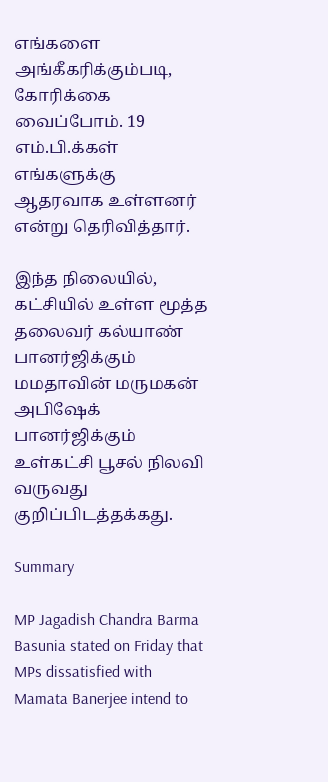எங்களை அங்கீகரிக்கும்படி, கோரிக்கை வைப்போம். 19 எம்.பி.க்கள் எங்களுக்கு ஆதரவாக உள்ளனர் என்று தெரிவித்தார்.

இந்த நிலையில், கட்சியில் உள்ள மூத்த தலைவர் கல்யாண் பானர்ஜிக்கும் மமதாவின் மருமகன் அபிஷேக் பானர்ஜிக்கும் உள்கட்சி பூசல் நிலவி வருவது குறிப்பிடத்தக்கது.

Summary

MP Jagadish Chandra Barma Basunia stated on Friday that MPs dissatisfied with Mamata Banerjee intend to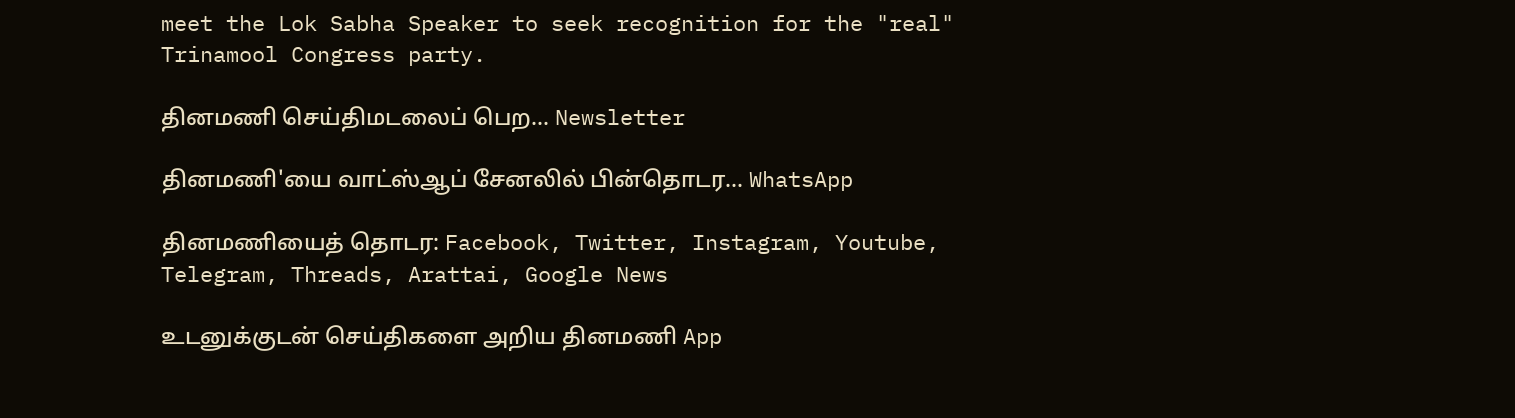meet the Lok Sabha Speaker to seek recognition for the "real" Trinamool Congress party.

தினமணி செய்திமடலைப் பெற... Newsletter

தினமணி'யை வாட்ஸ்ஆப் சேனலில் பின்தொடர... WhatsApp

தினமணியைத் தொடர: Facebook, Twitter, Instagram, Youtube, Telegram, Threads, Arattai, Google News

உடனுக்குடன் செய்திகளை அறிய தினமணி App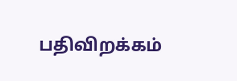பதிவிறக்கம்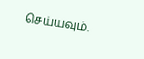செய்யவும்.